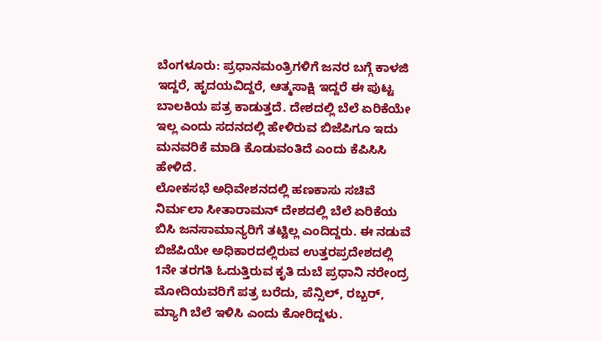ಬೆಂಗಳೂರು: ಪ್ರಧಾನಮಂತ್ರಿಗಳಿಗೆ ಜನರ ಬಗ್ಗೆ ಕಾಳಜಿ ಇದ್ದರೆ, ಹೃದಯವಿದ್ದರೆ, ಆತ್ಮಸಾಕ್ಷಿ ಇದ್ದರೆ ಈ ಪುಟ್ಟ ಬಾಲಕಿಯ ಪತ್ರ ಕಾಡುತ್ತದೆ. ದೇಶದಲ್ಲಿ ಬೆಲೆ ಏರಿಕೆಯೇ ಇಲ್ಲ ಎಂದು ಸದನದಲ್ಲಿ ಹೇಳಿರುವ ಬಿಜೆಪಿಗೂ ಇದು ಮನವರಿಕೆ ಮಾಡಿ ಕೊಡುವಂತಿದೆ ಎಂದು ಕೆಪಿಸಿಸಿ ಹೇಳಿದೆ.
ಲೋಕಸಭೆ ಅಧಿವೇಶನದಲ್ಲಿ ಹಣಕಾಸು ಸಚಿವೆ ನಿರ್ಮಲಾ ಸೀತಾರಾಮನ್ ದೇಶದಲ್ಲಿ ಬೆಲೆ ಏರಿಕೆಯ ಬಿಸಿ ಜನಸಾಮಾನ್ಯರಿಗೆ ತಟ್ಟಿಲ್ಲ ಎಂದಿದ್ದರು. ಈ ನಡುವೆ ಬಿಜೆಪಿಯೇ ಅಧಿಕಾರದಲ್ಲಿರುವ ಉತ್ತರಪ್ರದೇಶದಲ್ಲಿ 1ನೇ ತರಗತಿ ಓದುತ್ತಿರುವ ಕೃತಿ ದುಬೆ ಪ್ರಧಾನಿ ನರೇಂದ್ರ ಮೋದಿಯವರಿಗೆ ಪತ್ರ ಬರೆದು, ಪೆನ್ಸಿಲ್, ರಬ್ಬರ್, ಮ್ಯಾಗಿ ಬೆಲೆ ಇಳಿಸಿ ಎಂದು ಕೋರಿದ್ದಳು.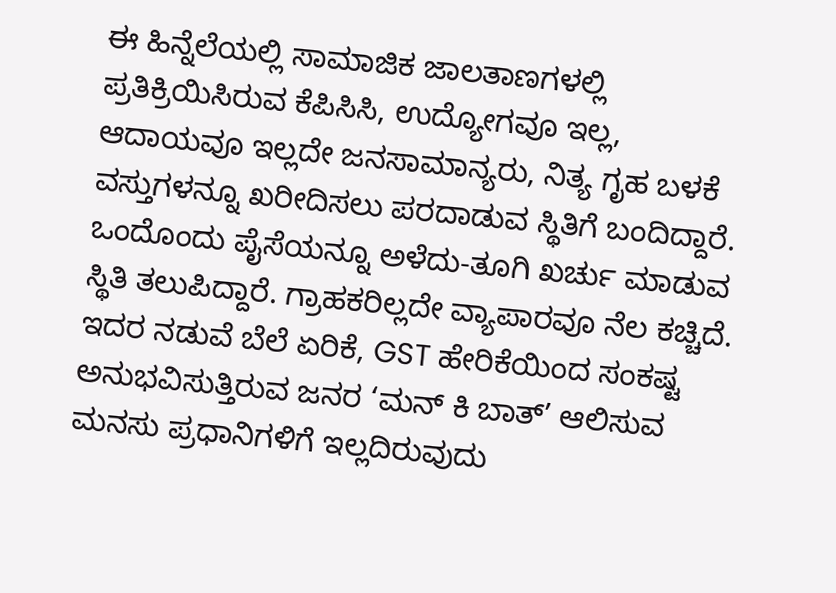ಈ ಹಿನ್ನೆಲೆಯಲ್ಲಿ ಸಾಮಾಜಿಕ ಜಾಲತಾಣಗಳಲ್ಲಿ ಪ್ರತಿಕ್ರಿಯಿಸಿರುವ ಕೆಪಿಸಿಸಿ, ಉದ್ಯೋಗವೂ ಇಲ್ಲ, ಆದಾಯವೂ ಇಲ್ಲದೇ ಜನಸಾಮಾನ್ಯರು, ನಿತ್ಯ ಗೃಹ ಬಳಕೆ ವಸ್ತುಗಳನ್ನೂ ಖರೀದಿಸಲು ಪರದಾಡುವ ಸ್ಥಿತಿಗೆ ಬಂದಿದ್ದಾರೆ. ಒಂದೊಂದು ಪೈಸೆಯನ್ನೂ ಅಳೆದು-ತೂಗಿ ಖರ್ಚು ಮಾಡುವ ಸ್ಥಿತಿ ತಲುಪಿದ್ದಾರೆ. ಗ್ರಾಹಕರಿಲ್ಲದೇ ವ್ಯಾಪಾರವೂ ನೆಲ ಕಚ್ಚಿದೆ. ಇದರ ನಡುವೆ ಬೆಲೆ ಏರಿಕೆ, GST ಹೇರಿಕೆಯಿಂದ ಸಂಕಷ್ಟ ಅನುಭವಿಸುತ್ತಿರುವ ಜನರ ‘ಮನ್ ಕಿ ಬಾತ್’ ಆಲಿಸುವ ಮನಸು ಪ್ರಧಾನಿಗಳಿಗೆ ಇಲ್ಲದಿರುವುದು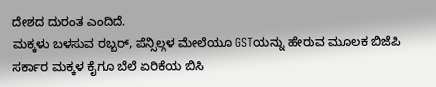ದೇಶದ ದುರಂತ ಎಂದಿದೆ.
ಮಕ್ಕಳು ಬಳಸುವ ರಬ್ಬರ್, ಪೆನ್ಸಿಲ್ಗಳ ಮೇಲೆಯೂ GSTಯನ್ನು ಹೇರುವ ಮೂಲಕ ಬಿಜೆಪಿ ಸರ್ಕಾರ ಮಕ್ಕಳ ಕೈಗೂ ಬೆಲೆ ಏರಿಕೆಯ ಬಿಸಿ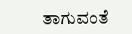ತಾಗುವಂತೆ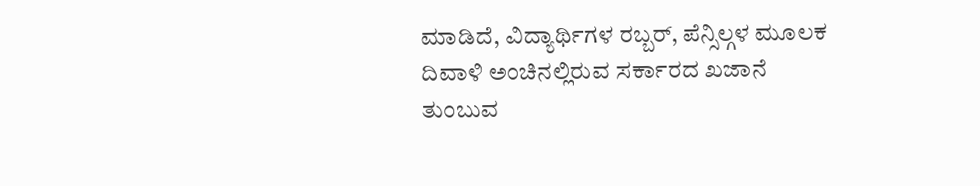ಮಾಡಿದೆ, ವಿದ್ಯಾರ್ಥಿಗಳ ರಬ್ಬರ್, ಪೆನ್ಸಿಲ್ಗಳ ಮೂಲಕ ದಿವಾಳಿ ಅಂಚಿನಲ್ಲಿರುವ ಸರ್ಕಾರದ ಖಜಾನೆ ತುಂಬುವ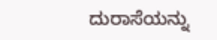ದುರಾಸೆಯನ್ನು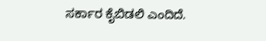ಸರ್ಕಾರ ಕೈಬಿಡಲಿ ಎಂದಿದೆ.